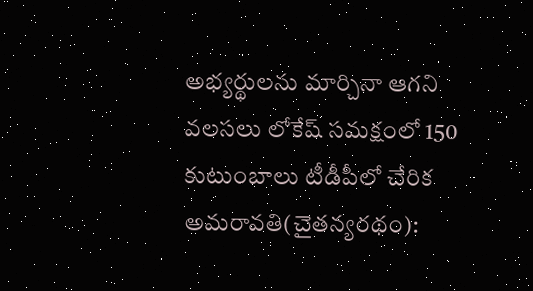అభ్యర్థులను మార్చినా ఆగని వలసలు లోకేష్ సమక్షంలో 150 కుటుంబాలు టీడీపీలో చేరిక అమరావతి(చైతన్యరథం):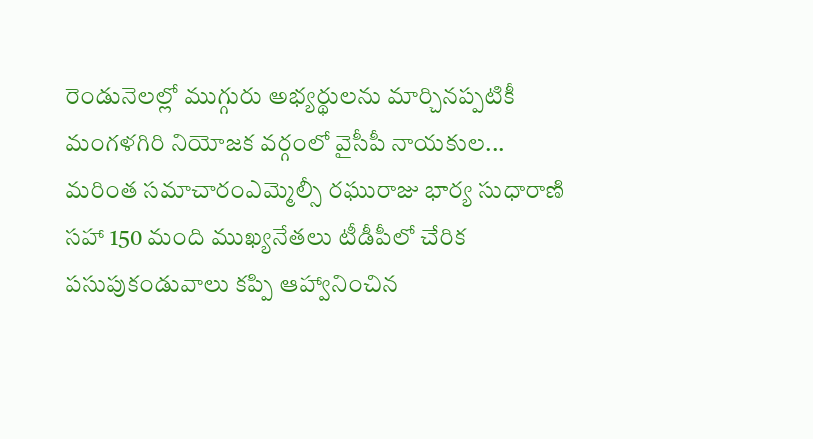రెండునెలల్లో ముగ్గురు అభ్యర్థులను మార్చినప్పటికీ మంగళగిరి నియోజక వర్గంలో వైసీపీ నాయకుల...
మరింత సమాచారంఎమ్మెల్సీ రఘురాజు భార్య సుధారాణి సహా 150 మంది ముఖ్యనేతలు టీడీపీలో చేరిక పసుపుకండువాలు కప్పి ఆహ్వానించిన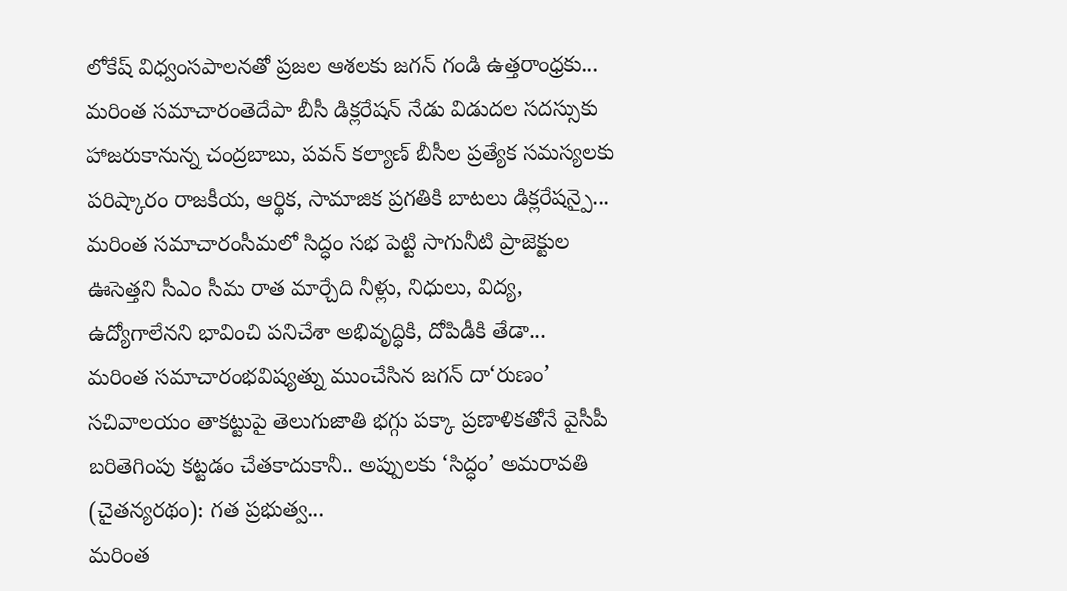లోకేష్ విధ్వంసపాలనతో ప్రజల ఆశలకు జగన్ గండి ఉత్తరాంధ్రకు...
మరింత సమాచారంతెదేపా బీసీ డిక్లరేషన్ నేడు విడుదల సదస్సుకు హాజరుకానున్న చంద్రబాబు, పవన్ కల్యాణ్ బీసీల ప్రత్యేక సమస్యలకు పరిష్కారం రాజకీయ, ఆర్థిక, సామాజిక ప్రగతికి బాటలు డిక్లరేషన్పై...
మరింత సమాచారంసీమలో సిద్ధం సభ పెట్టి సాగునీటి ప్రాజెక్టుల ఊసెత్తని సీఎం సీమ రాత మార్చేది నీళ్లు, నిధులు, విద్య, ఉద్యోగాలేనని భావించి పనిచేశా అభివృద్ధికి, దోపిడీకి తేడా...
మరింత సమాచారంభవిష్యత్ను ముంచేసిన జగన్ దా‘రుణం’ సచివాలయం తాకట్టుపై తెలుగుజాతి భగ్గు పక్కా ప్రణాళికతోనే వైసీపీ బరితెగింపు కట్టడం చేతకాదుకానీ.. అప్పులకు ‘సిద్ధం’ అమరావతి (చైతన్యరథం): గత ప్రభుత్వ...
మరింత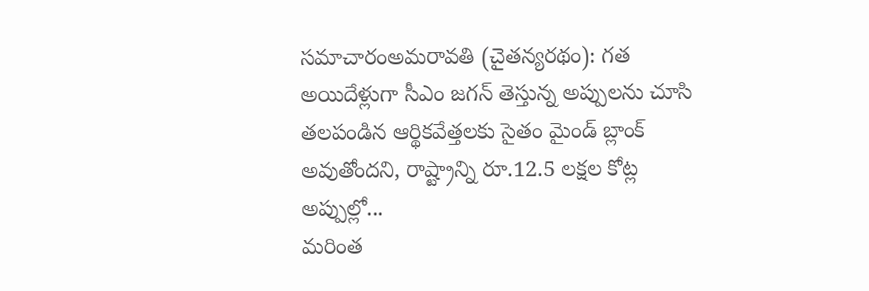సమాచారంఅమరావతి (చైతన్యరథం): గత అయిదేళ్లుగా సీఎం జగన్ తెస్తున్న అప్పులను చూసి తలపండిన ఆర్థికవేత్తలకు సైతం మైండ్ బ్లాంక్ అవుతోందని, రాష్ట్రాన్ని రూ.12.5 లక్షల కోట్ల అప్పుల్లో...
మరింత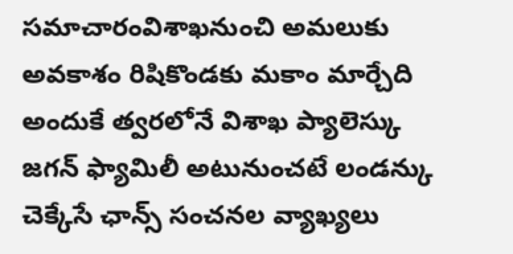సమాచారంవిశాఖనుంచి అమలుకు అవకాశం రిషికొండకు మకాం మార్చేది అందుకే త్వరలోనే విశాఖ ప్యాలెస్కు జగన్ ఫ్యామిలీ అటునుంచటే లండన్కు చెక్కేసే ఛాన్స్ సంచనల వ్యాఖ్యలు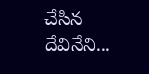చేసిన దేవినేని...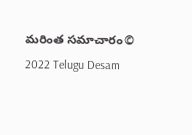మరింత సమాచారం© 2022 Telugu Desam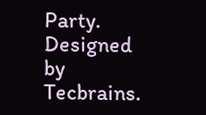Party. Designed by Tecbrains.